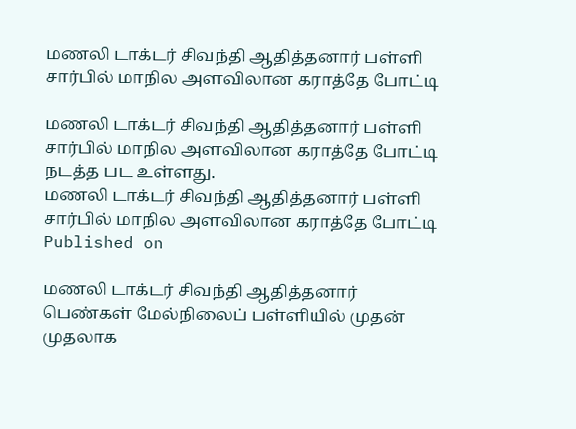மணலி டாக்டர் சிவந்தி ஆதித்தனார் பள்ளி சார்பில் மாநில அளவிலான கராத்தே போட்டி

மணலி டாக்டர் சிவந்தி ஆதித்தனார் பள்ளி சார்பில் மாநில அளவிலான கராத்தே போட்டி நடத்த பட உள்ளது.
மணலி டாக்டர் சிவந்தி ஆதித்தனார் பள்ளி சார்பில் மாநில அளவிலான கராத்தே போட்டி
Published on

மணலி டாக்டர் சிவந்தி ஆதித்தனார் பெண்கள் மேல்நிலைப் பள்ளியில் முதன் முதலாக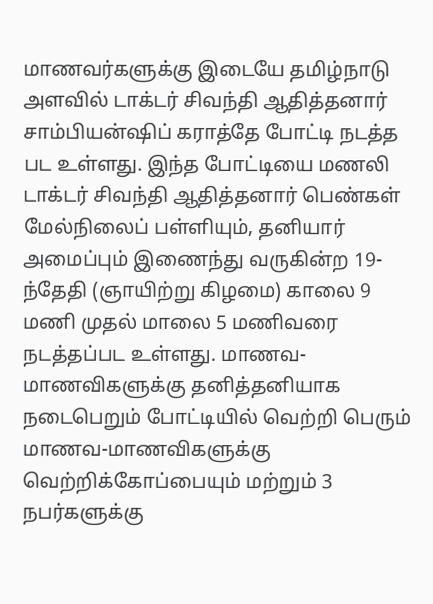மாணவர்களுக்கு இடையே தமிழ்நாடு அளவில் டாக்டர் சிவந்தி ஆதித்தனார் சாம்பியன்ஷிப் கராத்தே போட்டி நடத்த பட உள்ளது. இந்த போட்டியை மணலி டாக்டர் சிவந்தி ஆதித்தனார் பெண்கள் மேல்நிலைப் பள்ளியும், தனியார் அமைப்பும் இணைந்து வருகின்ற 19-ந்தேதி (ஞாயிற்று கிழமை) காலை 9 மணி முதல் மாலை 5 மணிவரை நடத்தப்பட உள்ளது. மாணவ-மாணவிகளுக்கு தனித்தனியாக நடைபெறும் போட்டியில் வெற்றி பெரும் மாணவ-மாணவிகளுக்கு வெற்றிக்கோப்பையும் மற்றும் 3 நபர்களுக்கு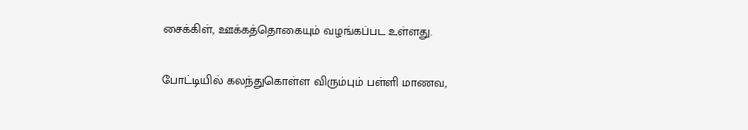சைக்கிள், ஊக்கத்தொகையும் வழங்கப்பட உள்ளது.

போட்டியில் கலந்துகொள்ள விரும்பும் பள்ளி மாணவ,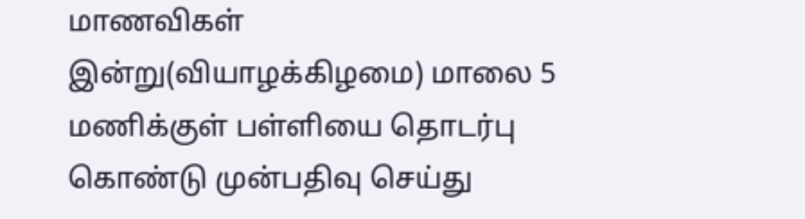மாணவிகள் இன்று(வியாழக்கிழமை) மாலை 5 மணிக்குள் பள்ளியை தொடர்பு கொண்டு முன்பதிவு செய்து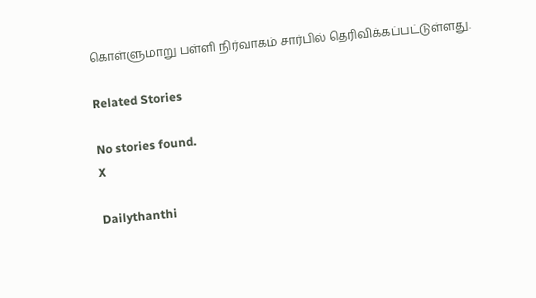கொள்ளுமாறு பள்ளி நிர்வாகம் சார்பில் தெரிவிக்கப்பட்டுள்ளது.

Related Stories

No stories found.
X

Dailythanthi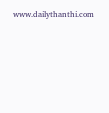www.dailythanthi.com